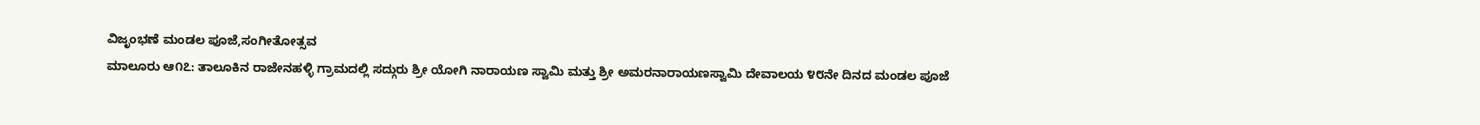ವಿಜೃಂಭಣೆ ಮಂಡಲ ಪೂಜೆ,ಸಂಗೀತೋತ್ಸವ
ಮಾಲೂರು ಆ೧೭: ತಾಲೂಕಿನ ರಾಜೇನಹಳ್ಳಿ ಗ್ರಾಮದಲ್ಲಿ ಸದ್ಗುರು ಶ್ರೀ ಯೋಗಿ ನಾರಾಯಣ ಸ್ವಾಮಿ ಮತ್ತು ಶ್ರೀ ಅಮರನಾರಾಯಣಸ್ವಾಮಿ ದೇವಾಲಯ ೪೮ನೇ ದಿನದ ಮಂಡಲ ಪೂಜೆ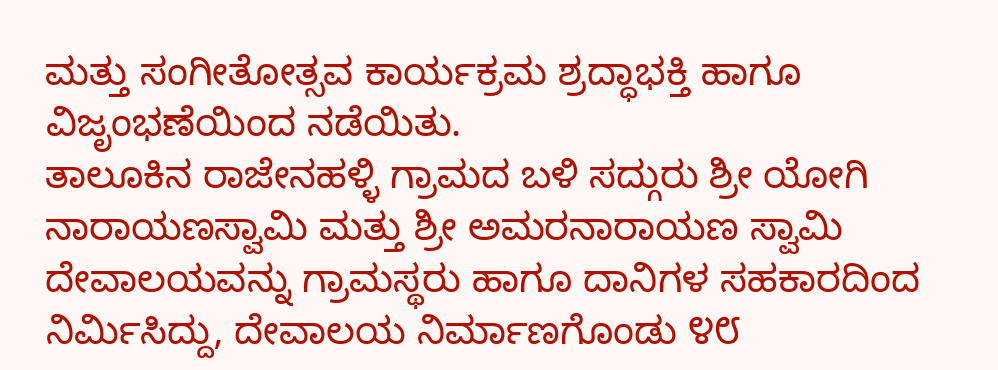ಮತ್ತು ಸಂಗೀತೋತ್ಸವ ಕಾರ್ಯಕ್ರಮ ಶ್ರದ್ಧಾಭಕ್ತಿ ಹಾಗೂ ವಿಜೃಂಭಣೆಯಿಂದ ನಡೆಯಿತು.
ತಾಲೂಕಿನ ರಾಜೇನಹಳ್ಳಿ ಗ್ರಾಮದ ಬಳಿ ಸದ್ಗುರು ಶ್ರೀ ಯೋಗಿ ನಾರಾಯಣಸ್ವಾಮಿ ಮತ್ತು ಶ್ರೀ ಅಮರನಾರಾಯಣ ಸ್ವಾಮಿ ದೇವಾಲಯವನ್ನು ಗ್ರಾಮಸ್ಥರು ಹಾಗೂ ದಾನಿಗಳ ಸಹಕಾರದಿಂದ ನಿರ್ಮಿಸಿದ್ದು, ದೇವಾಲಯ ನಿರ್ಮಾಣಗೊಂಡು ೪೮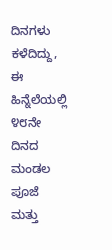ದಿನಗಳು ಕಳೆದಿದ್ದು, ಈ ಹಿನ್ನೆಲೆಯಲ್ಲಿ ೪೮ನೇ ದಿನದ ಮಂಡಲ ಪೂಜೆ ಮತ್ತು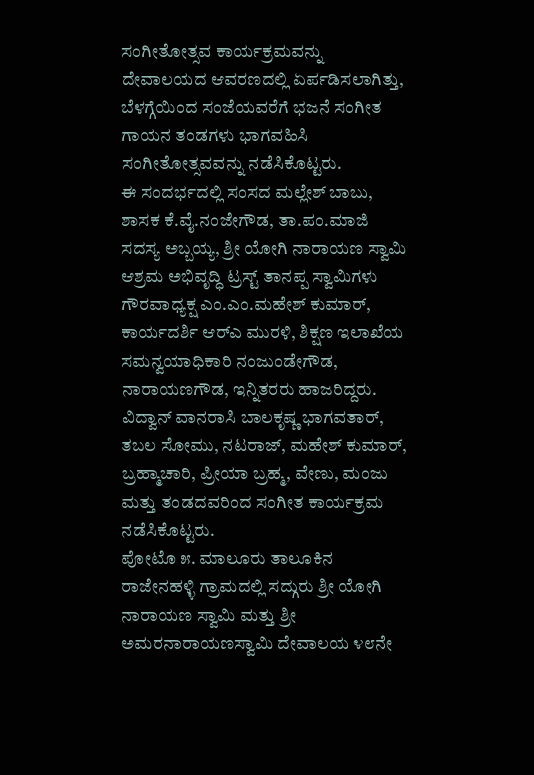ಸಂಗೀತೋತ್ಸವ ಕಾರ್ಯಕ್ರಮವನ್ನು ದೇವಾಲಯದ ಆವರಣದಲ್ಲಿ ಏರ್ಪಡಿಸಲಾಗಿತ್ತು, ಬೆಳಗ್ಗೆಯಿಂದ ಸಂಜೆಯವರೆಗೆ ಭಜನೆ ಸಂಗೀತ ಗಾಯನ ತಂಡಗಳು ಭಾಗವಹಿಸಿ ಸಂಗೀತೋತ್ಸವವನ್ನು ನಡೆಸಿಕೊಟ್ಟರು.
ಈ ಸಂದರ್ಭದಲ್ಲಿ ಸಂಸದ ಮಲ್ಲೇಶ್ ಬಾಬು, ಶಾಸಕ ಕೆ.ವೈ.ನಂಜೇಗೌಡ, ತಾ.ಪಂ.ಮಾಜಿ ಸದಸ್ಯ ಅಬ್ಬಯ್ಯ, ಶ್ರೀ ಯೋಗಿ ನಾರಾಯಣ ಸ್ವಾಮಿ ಆಶ್ರಮ ಅಭಿವೃದ್ಧಿ ಟ್ರಸ್ಟ್ ತಾನಪ್ಪ ಸ್ವಾಮಿಗಳು ಗೌರವಾಧ್ಯಕ್ಷ ಎಂ.ಎಂ.ಮಹೇಶ್ ಕುಮಾರ್, ಕಾರ್ಯದರ್ಶಿ ಆರ್‌ಎ ಮುರಳಿ, ಶಿಕ್ಷಣ ಇಲಾಖೆಯ ಸಮನ್ವಯಾಧಿಕಾರಿ ನಂಜುಂಡೇಗೌಡ, ನಾರಾಯಣಗೌಡ, ಇನ್ನಿತರರು ಹಾಜರಿದ್ದರು. ವಿದ್ವಾನ್ ವಾನರಾಸಿ ಬಾಲಕೃಷ್ಣ ಭಾಗವತಾರ್, ತಬಲ ಸೋಮು, ನಟರಾಜ್, ಮಹೇಶ್ ಕುಮಾರ್, ಬ್ರಹ್ಮಾಚಾರಿ, ಪ್ರೀಯಾ ಬ್ರಹ್ಮ, ವೇಣು, ಮಂಜು ಮತ್ತು ತಂಡದವರಿಂದ ಸಂಗೀತ ಕಾರ್ಯಕ್ರಮ ನಡೆಸಿಕೊಟ್ಟರು.
ಪೋಟೊ ೫. ಮಾಲೂರು ತಾಲೂಕಿನ ರಾಜೇನಹಳ್ಳಿ ಗ್ರಾಮದಲ್ಲಿ ಸದ್ಗುರು ಶ್ರೀ ಯೋಗಿ ನಾರಾಯಣ ಸ್ವಾಮಿ ಮತ್ತು ಶ್ರೀ ಅಮರನಾರಾಯಣಸ್ವಾಮಿ ದೇವಾಲಯ ೪೮ನೇ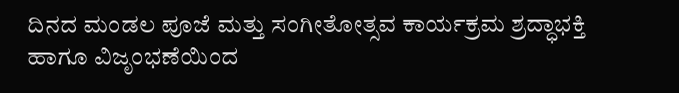ದಿನದ ಮಂಡಲ ಪೂಜೆ ಮತ್ತು ಸಂಗೀತೋತ್ಸವ ಕಾರ್ಯಕ್ರಮ ಶ್ರದ್ಧಾಭಕ್ತಿ ಹಾಗೂ ವಿಜೃಂಭಣೆಯಿಂದ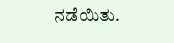ನಡೆಯಿತು.